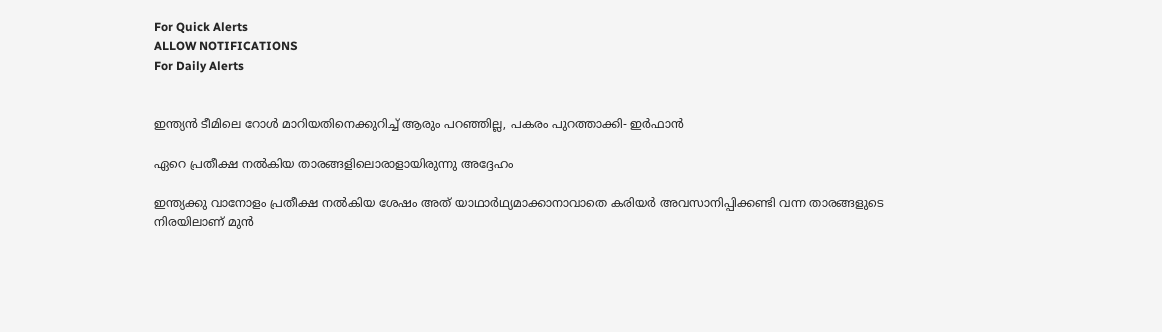For Quick Alerts
ALLOW NOTIFICATIONS
For Daily Alerts


ഇന്ത്യന്‍ ടീമിലെ റോള്‍ മാറിയതിനെക്കുറിച്ച് ആരും പറഞ്ഞില്ല, പകരം പുറത്താക്കി- ഇര്‍ഫാന്‍

ഏറെ പ്രതീക്ഷ നല്‍കിയ താരങ്ങളിലൊരാളായിരുന്നു അദ്ദേഹം

ഇന്ത്യക്കു വാനോളം പ്രതീക്ഷ നല്‍കിയ ശേഷം അത് യാഥാര്‍ഥ്യമാക്കാനാവാതെ കരിയര്‍ അവസാനിപ്പിക്കണ്ടി വന്ന താരങ്ങളുടെ നിരയിലാണ് മുന്‍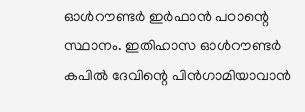ഓള്‍റൗണ്ടര്‍ ഇര്‍ഫാന്‍ പഠാന്റെ സ്ഥാനം. ഇതിഹാസ ഓള്‍റൗണ്ടര്‍ കപില്‍ ദേവിന്റെ പിന്‍ഗാമിയാവാന്‍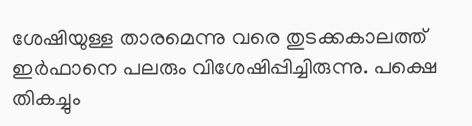ശേഷിയുള്ള താരമെന്നു വരെ തുടക്കകാലത്ത് ഇര്‍ഫാനെ പലരും വിശേഷിപ്പിച്ചിരുന്നു. പക്ഷെ തികച്ചും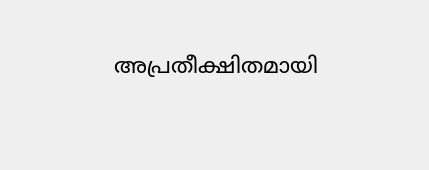അപ്രതീക്ഷിതമായി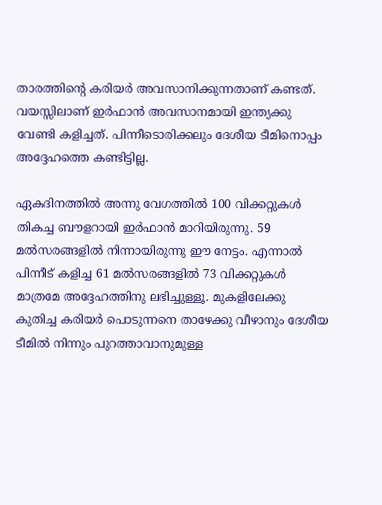താരത്തിന്റെ കരിയര്‍ അവസാനിക്കുന്നതാണ് കണ്ടത്. വയസ്സിലാണ് ഇര്‍ഫാന്‍ അവസാനമായി ഇന്ത്യക്കു വേണ്ടി കളിച്ചത്. പിന്നീടൊരിക്കലും ദേശീയ ടീമിനൊപ്പം അദ്ദേഹത്തെ കണ്ടിട്ടില്ല.

ഏകദിനത്തില്‍ അന്നു വേഗത്തില്‍ 100 വിക്കറ്റുകള്‍ തികച്ച ബൗളറായി ഇര്‍ഫാന്‍ മാറിയിരുന്നു. 59 മല്‍സരങ്ങളില്‍ നിന്നായിരുന്നു ഈ നേട്ടം. എന്നാല്‍ പിന്നീട് കളിച്ച 61 മല്‍സരങ്ങളില്‍ 73 വിക്കറ്റുകള്‍ മാത്രമേ അദ്ദേഹത്തിനു ലഭിച്ചുള്ളൂ. മുകളിലേക്കു കുതിച്ച കരിയര്‍ പൊടുന്നനെ താഴേക്കു വീഴാനും ദേശീയ ടീമില്‍ നിന്നും പുറത്താവാനുമുള്ള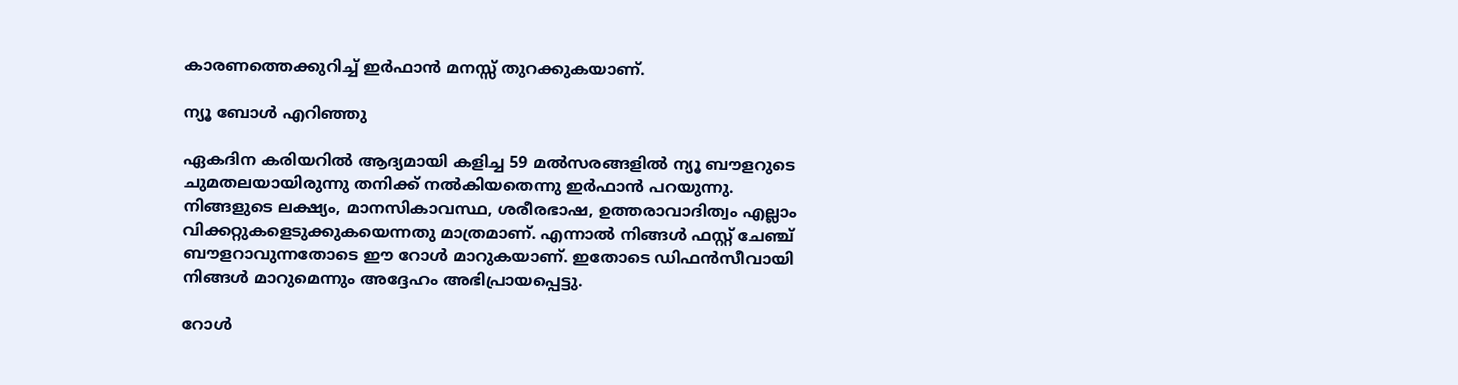കാരണത്തെക്കുറിച്ച് ഇര്‍ഫാന്‍ മനസ്സ് തുറക്കുകയാണ്.

ന്യൂ ബോള്‍ എറിഞ്ഞു

ഏകദിന കരിയറില്‍ ആദ്യമായി കളിച്ച 59 മല്‍സരങ്ങളില്‍ ന്യൂ ബൗളറുടെ ചുമതലയായിരുന്നു തനിക്ക് നല്‍കിയതെന്നു ഇര്‍ഫാന്‍ പറയുന്നു. നിങ്ങളുടെ ലക്ഷ്യം, മാനസികാവസ്ഥ, ശരീരഭാഷ, ഉത്തരാവാദിത്വം എല്ലാം വിക്കറ്റുകളെടുക്കുകയെന്നതു മാത്രമാണ്. എന്നാല്‍ നിങ്ങള്‍ ഫസ്റ്റ് ചേഞ്ച് ബൗളറാവുന്നതോടെ ഈ റോള്‍ മാറുകയാണ്. ഇതോടെ ഡിഫന്‍സീവായി നിങ്ങള്‍ മാറുമെന്നും അദ്ദേഹം അഭിപ്രായപ്പെട്ടു.

റോള്‍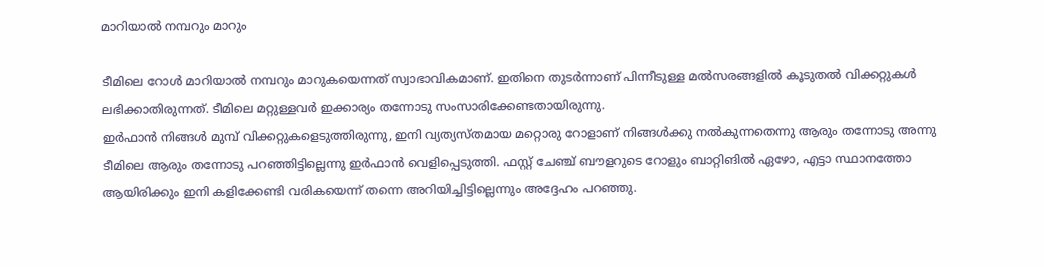മാറിയാല്‍ നമ്പറും മാറും

ടീമിലെ റോള്‍ മാറിയാല്‍ നമ്പറും മാറുകയെന്നത് സ്വാഭാവികമാണ്. ഇതിനെ തുടര്‍ന്നാണ് പിന്നീടുള്ള മല്‍സരങ്ങളില്‍ കൂടുതല്‍ വിക്കറ്റുകള്‍ ലഭിക്കാതിരുന്നത്. ടീമിലെ മറ്റുള്ളവര്‍ ഇക്കാര്യം തന്നോടു സംസാരിക്കേണ്ടതായിരുന്നു.
ഇര്‍ഫാന്‍ നിങ്ങള്‍ മുമ്പ് വിക്കറ്റുകളെടുത്തിരുന്നു, ഇനി വ്യത്യസ്തമായ മറ്റൊരു റോളാണ് നിങ്ങള്‍ക്കു നല്‍കുന്നതെന്നു ആരും തന്നോടു അന്നു ടീമിലെ ആരും തന്നോടു പറഞ്ഞിട്ടില്ലെന്നു ഇര്‍ഫാന്‍ വെളിപ്പെടുത്തി. ഫസ്റ്റ് ചേഞ്ച് ബൗളറുടെ റോളും ബാറ്റിങില്‍ ഏഴോ, എട്ടാ സ്ഥാനത്തോ ആയിരിക്കും ഇനി കളിക്കേണ്ടി വരികയെന്ന് തന്നെ അറിയിച്ചിട്ടില്ലെന്നും അദ്ദേഹം പറഞ്ഞു.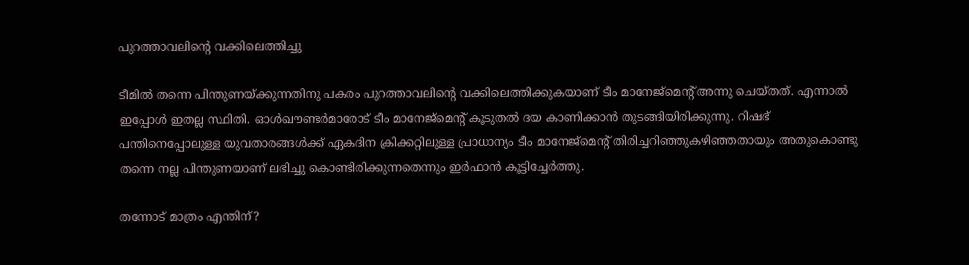പുറത്താവലിന്റെ വക്കിലെത്തിച്ചു

ടീമില്‍ തന്നെ പിന്തുണയ്ക്കുന്നതിനു പകരം പുറത്താവലിന്റെ വക്കിലെത്തിക്കുകയാണ് ടീം മാനേജ്‌മെന്റ് അന്നു ചെയ്തത്. എന്നാല്‍ ഇപ്പോള്‍ ഇതല്ല സ്ഥിതി. ഓള്‍ഖൗണ്ടര്‍മാരോട് ടീം മാനേജ്‌മെന്റ് കൂടുതല്‍ ദയ കാണിക്കാന്‍ തുടങ്ങിയിരിക്കുന്നു. റിഷഭ് പന്തിനെപ്പോലുള്ള യുവതാരങ്ങള്‍ക്ക് ഏകദിന ക്രിക്കറ്റിലുള്ള പ്രാധാന്യം ടീം മാനേജ്‌മെന്റ് തിരിച്ചറിഞ്ഞുകഴിഞ്ഞതായും അതുകൊണ്ടു തന്നെ നല്ല പിന്തുണയാണ് ലഭിച്ചു കൊണ്ടിരിക്കുന്നതെന്നും ഇര്‍ഫാന്‍ കൂട്ടിച്ചേര്‍ത്തു.

തന്നോട് മാത്രം എന്തിന്?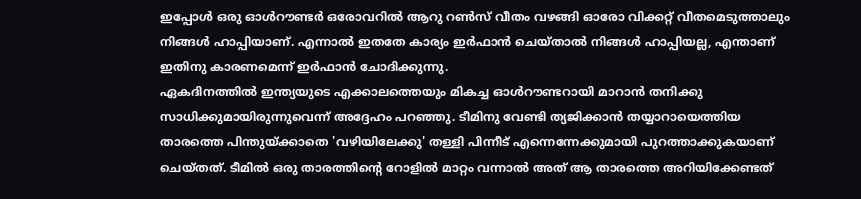ഇപ്പോള്‍ ഒരു ഓള്‍റൗണ്ടര്‍ ഒരോവറില്‍ ആറു റണ്‍സ് വീതം വഴങ്ങി ഓരോ വിക്കറ്റ് വീതമെടുത്താലും നിങ്ങള്‍ ഹാപ്പിയാണ്. എന്നാല്‍ ഇതതേ കാര്യം ഇര്‍ഫാന്‍ ചെയ്താല്‍ നിങ്ങള്‍ ഹാപ്പിയല്ല, എന്താണ് ഇതിനു കാരണമെന്ന് ഇര്‍ഫാന്‍ ചോദിക്കുന്നു.
ഏകദിനത്തില്‍ ഇന്ത്യയുടെ എക്കാലത്തെയും മികച്ച ഓള്‍റൗണ്ടറായി മാറാന്‍ തനിക്കു സാധിക്കുമായിരുന്നുവെന്ന് അദ്ദേഹം പറഞ്ഞു. ടീമിനു വേണ്ടി ത്യജിക്കാന്‍ തയ്യാറായെത്തിയ താരത്തെ പിന്തുയ്ക്കാതെ 'വഴിയിലേക്കു' തള്ളി പിന്നീട് എന്നെന്നേക്കുമായി പുറത്താക്കുകയാണ് ചെയ്തത്. ടീമില്‍ ഒരു താരത്തിന്റെ റോളില്‍ മാറ്റം വന്നാല്‍ അത് ആ താരത്തെ അറിയിക്കേണ്ടത്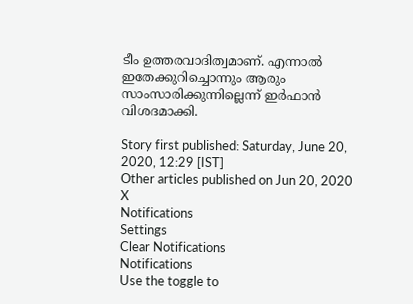ടീം ഉത്തരവാദിത്വമാണ്. എന്നാല്‍ ഇതേക്കുറിച്ചൊന്നും ആരും സാംസാരിക്കുന്നില്ലെന്ന് ഇര്‍ഫാന്‍ വിശദമാക്കി.

Story first published: Saturday, June 20, 2020, 12:29 [IST]
Other articles published on Jun 20, 2020
X
Notifications
Settings
Clear Notifications
Notifications
Use the toggle to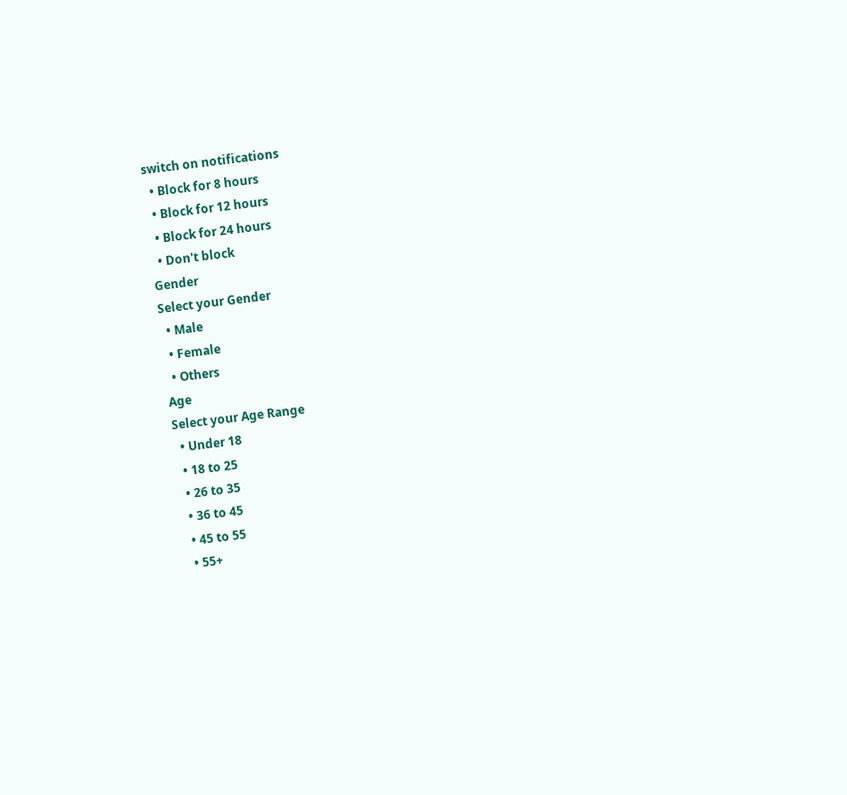switch on notifications
  • Block for 8 hours
  • Block for 12 hours
  • Block for 24 hours
  • Don't block
Gender
Select your Gender
  • Male
  • Female
  • Others
Age
Select your Age Range
  • Under 18
  • 18 to 25
  • 26 to 35
  • 36 to 45
  • 45 to 55
  • 55+